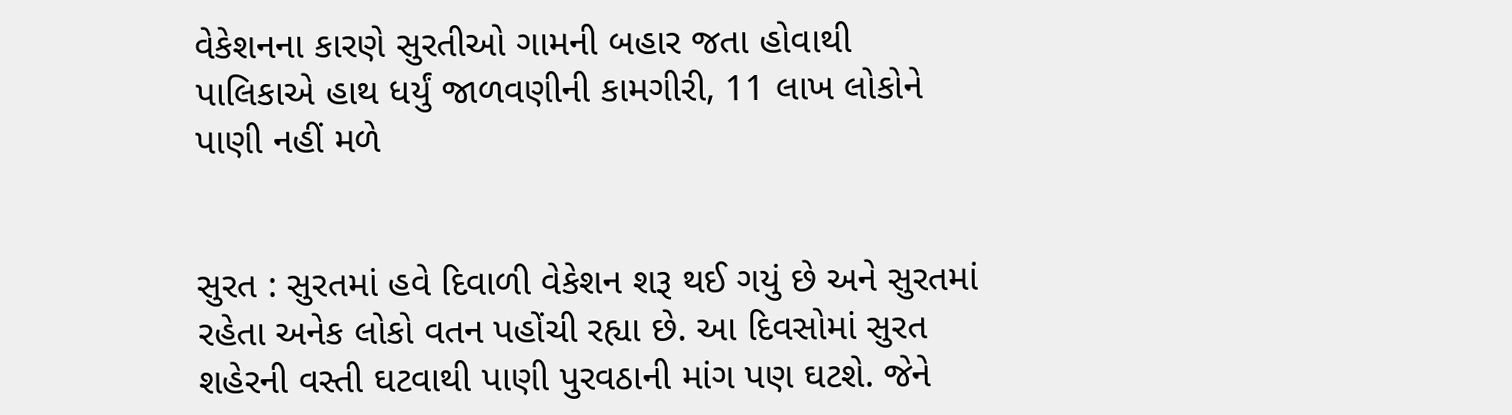વેકેશનના કારણે સુરતીઓ ગામની બહાર જતા હોવાથી પાલિકાએ હાથ ધર્યું જાળવણીની કામગીરી, 11 લાખ લોકોને પાણી નહીં મળે


સુરત : સુરતમાં હવે દિવાળી વેકેશન શરૂ થઈ ગયું છે અને સુરતમાં રહેતા અનેક લોકો વતન પહોંચી રહ્યા છે. આ દિવસોમાં સુરત શહેરની વસ્તી ઘટવાથી પાણી પુરવઠાની માંગ પણ ઘટશે. જેને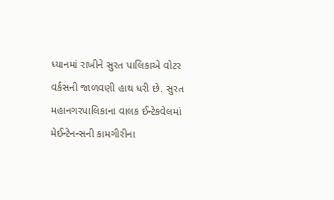ધ્યાનમાં રાખીને સુરત પાલિકાએ વોટર વર્કસની જાળવણી હાથ ધરી છે. સુરત મહાનગરપાલિકાના વાલક ઈન્ટેકવેલમાં મેઈન્ટેનન્સની કામગીરીના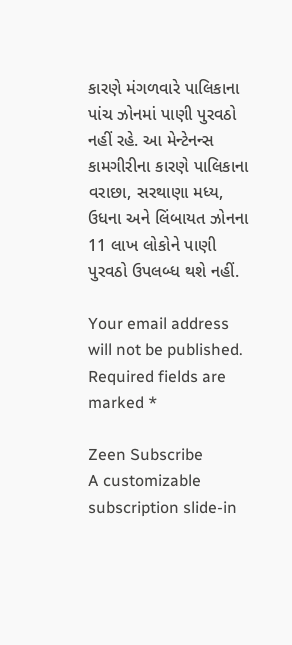કારણે મંગળવારે પાલિકાના પાંચ ઝોનમાં પાણી પુરવઠો નહીં રહે. આ મેન્ટેનન્સ કામગીરીના કારણે પાલિકાના વરાછા, સરથાણા મધ્ય, ઉધના અને લિંબાયત ઝોનના 11 લાખ લોકોને પાણી પુરવઠો ઉપલબ્ધ થશે નહીં.

Your email address will not be published. Required fields are marked *

Zeen Subscribe
A customizable subscription slide-in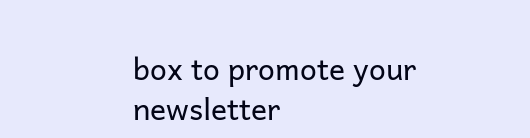box to promote your newsletter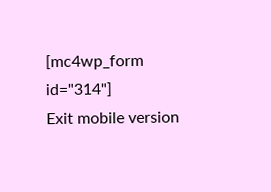[mc4wp_form id="314"]
Exit mobile version